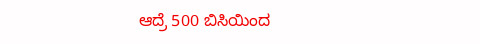ಆದ್ರೆ 500 ಬಿಸಿಯಿಂದ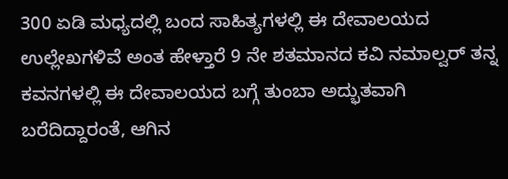300 ಏಡಿ ಮಧ್ಯದಲ್ಲಿ ಬಂದ ಸಾಹಿತ್ಯಗಳಲ್ಲಿ ಈ ದೇವಾಲಯದ ಉಲ್ಲೇಖಗಳಿವೆ ಅಂತ ಹೇಳ್ತಾರೆ 9 ನೇ ಶತಮಾನದ ಕವಿ ನಮಾಲ್ವರ್ ತನ್ನ ಕವನಗಳಲ್ಲಿ ಈ ದೇವಾಲಯದ ಬಗ್ಗೆ ತುಂಬಾ ಅದ್ಭುತವಾಗಿ ಬರೆದಿದ್ದಾರಂತೆ, ಆಗಿನ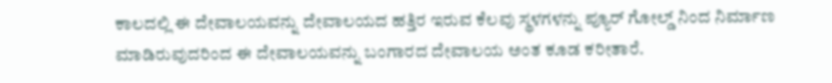ಕಾಲದಲ್ಲಿ ಈ ದೇವಾಲಯವನ್ನು ದೇವಾಲಯದ ಹತ್ತಿರ ಇರುವ ಕೆಲವು ಸ್ಥಳಗಳನ್ನು ಪ್ಯೂರ್ ಗೋಲ್ಡ್ ನಿಂದ ನಿರ್ಮಾಣ ಮಾಡಿರುವುದರಿಂದ ಈ ದೇವಾಲಯವನ್ನು ಬಂಗಾರದ ದೇವಾಲಯ ಅಂತ ಕೂಡ ಕರೀತಾರೆ.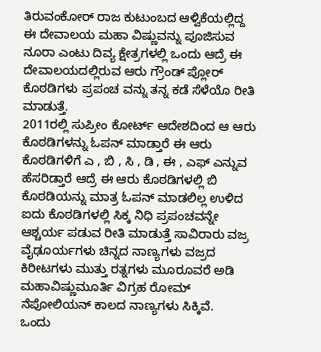ತಿರುವಂಕೋರ್ ರಾಜ ಕುಟುಂಬದ ಆಳ್ವಿಕೆಯಲ್ಲಿದ್ದ ಈ ದೇವಾಲಯ ಮಹಾ ವಿಷ್ಣುವನ್ನು ಪೂಜಿಸುವ ನೂರಾ ಎಂಟು ದಿವ್ಯ ಕ್ಷೇತ್ರಗಳಲ್ಲಿ ಒಂದು ಆದ್ರೆ ಈ ದೇವಾಲಯದಲ್ಲಿರುವ ಆರು ಗ್ರೌಂಡ್ ಪ್ಲೋರ್ ಕೊಠಡಿಗಳು ಪ್ರಪಂಚ ವನ್ನು ತನ್ನ ಕಡೆ ಸೆಳೆಯೊ ರೀತಿ ಮಾಡುತ್ತೆ.
2011ರಲ್ಲಿ ಸುಪ್ರೀಂ ಕೋರ್ಟ್ ಆದೇಶದಿಂದ ಆ ಆರು ಕೊಠಡಿಗಳನ್ನು ಓಪನ್ ಮಾಡ್ತಾರೆ ಈ ಆರು ಕೊಠಡಿಗಳಿಗೆ ಎ , ಬಿ , ಸಿ , ಡಿ , ಈ , ಎಫ್ ಎನ್ನುವ ಹೆಸರಿಡ್ತಾರೆ ಆದ್ರೆ ಈ ಆರು ಕೊಠಡಿಗಳಲ್ಲಿ ಬಿ ಕೊಠಡಿಯನ್ನು ಮಾತ್ರ ಓಪನ್ ಮಾಡಲಿಲ್ಲ ಉಳಿದ ಐದು ಕೊಠಡಿಗಳಲ್ಲಿ ಸಿಕ್ಕ ನಿಧಿ ಪ್ರಪಂಚವನ್ನೇ ಆಶ್ಚರ್ಯ ಪಡುವ ರೀತಿ ಮಾಡುತ್ತೆ ಸಾವಿರಾರು ವಜ್ರ ವೈಢೂರ್ಯಗಳು ಚಿನ್ನದ ನಾಣ್ಯಗಳು ವಜ್ರದ ಕಿರೀಟಗಳು ಮುತ್ತು ರತ್ನಗಳು ಮೂರೂವರೆ ಅಡಿ ಮಹಾವಿಷ್ಣುಮೂರ್ತಿ ವಿಗ್ರಹ ರೋಮ್ ನೆಪೋಲಿಯನ್ ಕಾಲದ ನಾಣ್ಯಗಳು ಸಿಕ್ಕಿವೆ.
ಒಂದು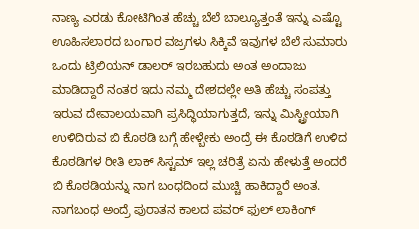ನಾಣ್ಯ ಎರಡು ಕೋಟಿಗಿಂತ ಹೆಚ್ಚು ಬೆಲೆ ಬಾಲ್ಯೂತ್ತಂತೆ ಇನ್ನು ಎಷ್ಟೊ ಊಹಿಸಲಾರದ ಬಂಗಾರ ವಜ್ರಗಳು ಸಿಕ್ಕಿವೆ ಇವುಗಳ ಬೆಲೆ ಸುಮಾರು ಒಂದು ಟ್ರಿಲಿಯನ್ ಡಾಲರ್ ಇರಬಹುದು ಅಂತ ಅಂದಾಜು ಮಾಡಿದ್ದಾರೆ ನಂತರ ಇದು ನಮ್ಮ ದೇಶದಲ್ಲೇ ಅತಿ ಹೆಚ್ಚು ಸಂಪತ್ತು ಇರುವ ದೇವಾಲಯವಾಗಿ ಪ್ರಸಿದ್ಧಿಯಾಗುತ್ತದೆ, ಇನ್ನು ಮಿಸ್ಟ್ರೀಯಾಗಿ ಉಳಿದಿರುವ ಬಿ ಕೊಠಡಿ ಬಗ್ಗೆ ಹೇಳ್ಬೇಕು ಅಂದ್ರೆ ಈ ಕೊಠಡಿಗೆ ಉಳಿದ ಕೊಠಡಿಗಳ ರೀತಿ ಲಾಕ್ ಸಿಸ್ಟಮ್ ಇಲ್ಲ ಚರಿತ್ರೆ ಏನು ಹೇಳುತ್ತೆ ಅಂದರೆ ಬಿ ಕೊಠಡಿಯನ್ನು ನಾಗ ಬಂಧದಿಂದ ಮುಚ್ಚಿ ಹಾಕಿದ್ದಾರೆ ಅಂತ.
ನಾಗಬಂಧ ಅಂದ್ರೆ ಪುರಾತನ ಕಾಲದ ಪವರ್ ಫುಲ್ ಲಾಕಿಂಗ್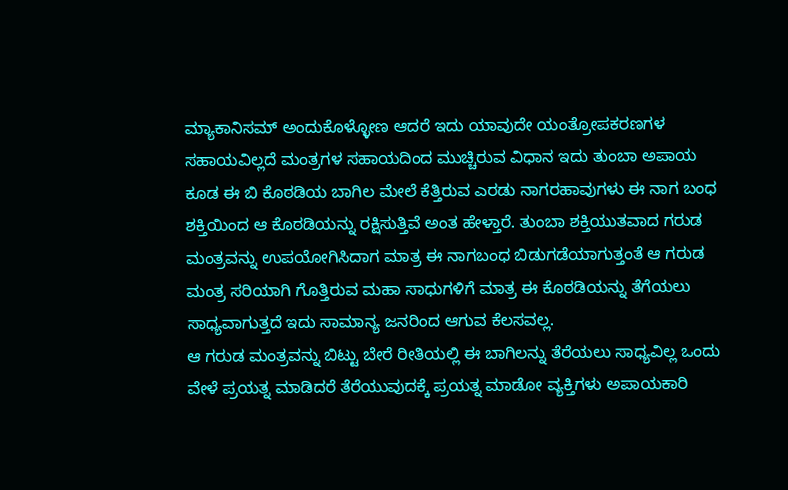ಮ್ಯಾಕಾನಿಸಮ್ ಅಂದುಕೊಳ್ಳೋಣ ಆದರೆ ಇದು ಯಾವುದೇ ಯಂತ್ರೋಪಕರಣಗಳ ಸಹಾಯವಿಲ್ಲದೆ ಮಂತ್ರಗಳ ಸಹಾಯದಿಂದ ಮುಚ್ಚಿರುವ ವಿಧಾನ ಇದು ತುಂಬಾ ಅಪಾಯ ಕೂಡ ಈ ಬಿ ಕೊಠಡಿಯ ಬಾಗಿಲ ಮೇಲೆ ಕೆತ್ತಿರುವ ಎರಡು ನಾಗರಹಾವುಗಳು ಈ ನಾಗ ಬಂಧ ಶಕ್ತಿಯಿಂದ ಆ ಕೊಠಡಿಯನ್ನು ರಕ್ಷಿಸುತ್ತಿವೆ ಅಂತ ಹೇಳ್ತಾರೆ. ತುಂಬಾ ಶಕ್ತಿಯುತವಾದ ಗರುಡ ಮಂತ್ರವನ್ನು ಉಪಯೋಗಿಸಿದಾಗ ಮಾತ್ರ ಈ ನಾಗಬಂಧ ಬಿಡುಗಡೆಯಾಗುತ್ತಂತೆ ಆ ಗರುಡ ಮಂತ್ರ ಸರಿಯಾಗಿ ಗೊತ್ತಿರುವ ಮಹಾ ಸಾಧುಗಳಿಗೆ ಮಾತ್ರ ಈ ಕೊಠಡಿಯನ್ನು ತೆಗೆಯಲು ಸಾಧ್ಯವಾಗುತ್ತದೆ ಇದು ಸಾಮಾನ್ಯ ಜನರಿಂದ ಆಗುವ ಕೆಲಸವಲ್ಲ.
ಆ ಗರುಡ ಮಂತ್ರವನ್ನು ಬಿಟ್ಟು ಬೇರೆ ರೀತಿಯಲ್ಲಿ ಈ ಬಾಗಿಲನ್ನು ತೆರೆಯಲು ಸಾಧ್ಯವಿಲ್ಲ ಒಂದು ವೇಳೆ ಪ್ರಯತ್ನ ಮಾಡಿದರೆ ತೆರೆಯುವುದಕ್ಕೆ ಪ್ರಯತ್ನ ಮಾಡೋ ವ್ಯಕ್ತಿಗಳು ಅಪಾಯಕಾರಿ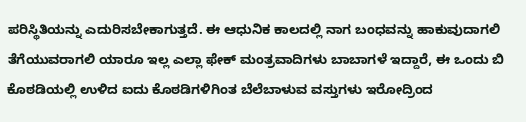ಪರಿಸ್ಥಿತಿಯನ್ನು ಎದುರಿಸಬೇಕಾಗುತ್ತದೆ. ಈ ಆಧುನಿಕ ಕಾಲದಲ್ಲಿ ನಾಗ ಬಂಧವನ್ನು ಹಾಕುವುದಾಗಲಿ ತೆಗೆಯುವರಾಗಲಿ ಯಾರೂ ಇಲ್ಲ ಎಲ್ಲಾ ಫೇಕ್ ಮಂತ್ರವಾದಿಗಳು ಬಾಬಾಗಳೆ ಇದ್ದಾರೆ, ಈ ಒಂದು ಬಿ ಕೊಠಡಿಯಲ್ಲಿ ಉಳಿದ ಐದು ಕೊಠಡಿಗಳಿಗಿಂತ ಬೆಲೆಬಾಳುವ ವಸ್ತುಗಳು ಇರೋದ್ರಿಂದ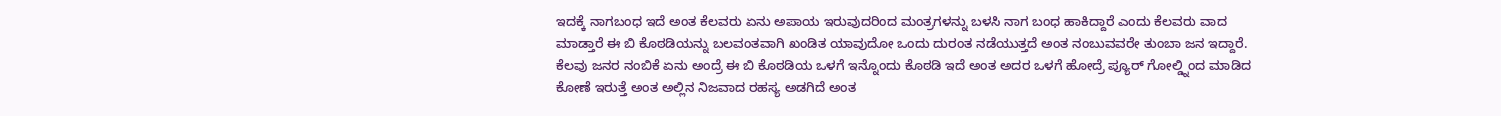ಇದಕ್ಕೆ ನಾಗಬಂಧ ಇದೆ ಅಂತ ಕೆಲವರು ಏನು ಅಪಾಯ ಇರುವುದರಿಂದ ಮಂತ್ರಗಳನ್ನು ಬಳಸಿ ನಾಗ ಬಂಧ ಹಾಕಿದ್ದಾರೆ ಎಂದು ಕೆಲವರು ವಾದ ಮಾಡ್ತಾರೆ ಈ ಬಿ ಕೊಠಡಿಯನ್ನು ಬಲವಂತವಾಗಿ ಖಂಡಿತ ಯಾವುದೋ ಒಂದು ದುರಂತ ನಡೆಯುತ್ತದೆ ಅಂತ ನಂಬುವವರೇ ತುಂಬಾ ಜನ ಇದ್ದಾರೆ.
ಕೆಲವು ಜನರ ನಂಬಿಕೆ ಏನು ಅಂದ್ರೆ ಈ ಬಿ ಕೊಠಡಿಯ ಒಳಗೆ ಇನ್ನೊಂದು ಕೊಠಡಿ ಇದೆ ಅಂತ ಅದರ ಒಳಗೆ ಹೋದ್ರೆ ಪ್ಯೂರ್ ಗೋಲ್ಡ್ನಿಂದ ಮಾಡಿದ ಕೋಣೆ ಇರುತ್ತೆ ಅಂತ ಅಲ್ಲಿನ ನಿಜವಾದ ರಹಸ್ಯ ಅಡಗಿದೆ ಅಂತ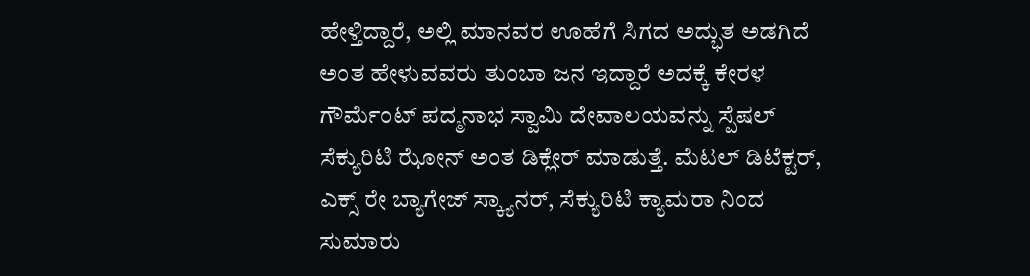ಹೇಳ್ತಿದ್ದಾರೆ, ಅಲ್ಲಿ ಮಾನವರ ಊಹೆಗೆ ಸಿಗದ ಅದ್ಭುತ ಅಡಗಿದೆ ಅಂತ ಹೇಳುವವರು ತುಂಬಾ ಜನ ಇದ್ದಾರೆ ಅದಕ್ಕೆ ಕೇರಳ ಗೌರ್ಮೆಂಟ್ ಪದ್ಮನಾಭ ಸ್ವಾಮಿ ದೇವಾಲಯವನ್ನು ಸ್ಪೆಷಲ್ ಸೆಕ್ಯುರಿಟಿ ಝೋನ್ ಅಂತ ಡಿಕ್ಲೇರ್ ಮಾಡುತ್ತೆ. ಮೆಟಲ್ ಡಿಟೆಕ್ಟರ್, ಎಕ್ಸ್ ರೇ ಬ್ಯಾಗೇಜ್ ಸ್ಕ್ಯಾನರ್, ಸೆಕ್ಯುರಿಟಿ ಕ್ಯಾಮರಾ ನಿಂದ ಸುಮಾರು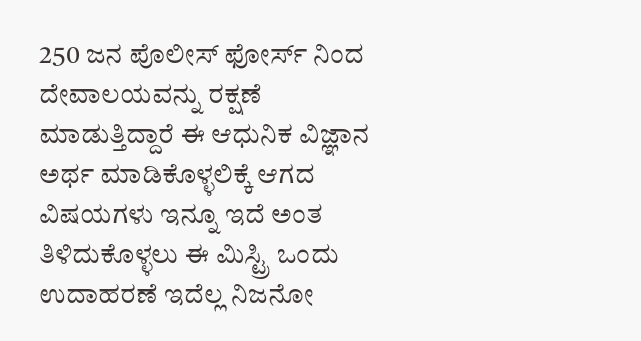250 ಜನ ಪೊಲೀಸ್ ಫೋರ್ಸ್ ನಿಂದ ದೇವಾಲಯವನ್ನು ರಕ್ಷಣೆ ಮಾಡುತ್ತಿದ್ದಾರೆ ಈ ಆಧುನಿಕ ವಿಜ್ಞಾನ ಅರ್ಥ ಮಾಡಿಕೊಳ್ಳಲಿಕ್ಕೆ ಆಗದ ವಿಷಯಗಳು ಇನ್ನೂ ಇದೆ ಅಂತ ತಿಳಿದುಕೊಳ್ಳಲು ಈ ಮಿಸ್ಟ್ರಿ ಒಂದು ಉದಾಹರಣೆ ಇದೆಲ್ಲ ನಿಜನೋ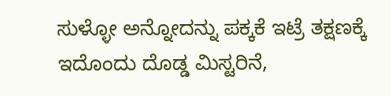ಸುಳ್ಳೋ ಅನ್ನೋದನ್ನು ಪಕ್ಕಕೆ ಇಟ್ರೆ ತಕ್ಷಣಕ್ಕೆ ಇದೊಂದು ದೊಡ್ಡ ಮಿಸ್ಟರಿನೆ,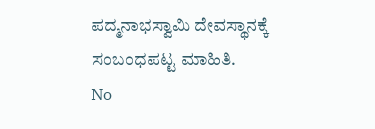ಪದ್ಮನಾಭಸ್ವಾಮಿ ದೇವಸ್ಥಾನಕ್ಕೆ ಸಂಬಂಧಪಟ್ಟ ಮಾಹಿತಿ.
No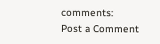comments:
Post a Comment